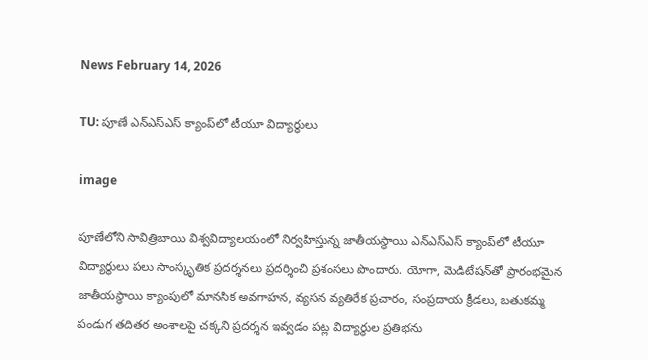News February 14, 2026

TU: పూణే ఎన్ఎస్ఎస్ క్యాంప్‌లో టీయూ విద్యార్థులు

image

పూణేలోని సావిత్రిబాయి విశ్వవిద్యాలయంలో నిర్వహిస్తున్న జాతీయస్థాయి ఎన్ఎస్ఎస్ క్యాంప్‌లో టీయూ విద్యార్థులు పలు సాంస్కృతిక ప్రదర్శనలు ప్రదర్శించి ప్రశంసలు పొందారు. యోగా, మెడిటేషన్‌తో ప్రారంభమైన జాతీయస్థాయి క్యాంపులో మానసిక అవగాహన, వ్యసన వ్యతిరేక ప్రచారం, సంప్రదాయ క్రీడలు, బతుకమ్మ పండుగ తదితర అంశాలపై చక్కని ప్రదర్శన ఇవ్వడం పట్ల విద్యార్థుల ప్రతిభను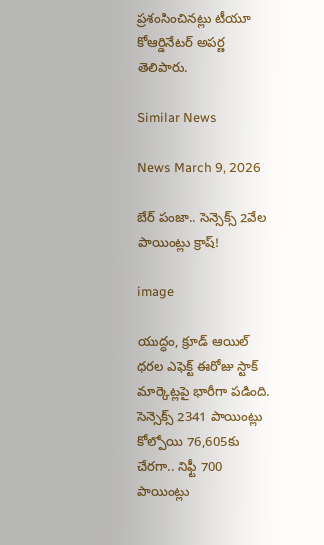ప్రశంసించినట్లు టీయూ కోఆర్డినేటర్ అపర్ణ తెలిపారు.

Similar News

News March 9, 2026

బేర్ పంజా.. సెన్సెక్స్ 2వేల పాయింట్లు క్రాష్!

image

యుద్ధం, క్రూడ్ ఆయిల్ ధరల ఎఫెక్ట్ ఈరోజు స్టాక్ మార్కెట్లపై భారీగా పడింది. సెన్సెక్స్ 2341 పాయింట్లు కోల్పోయి 76,605కు చేరగా.. నిఫ్టీ 700 పాయింట్లు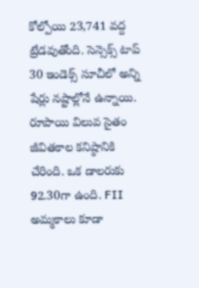కోల్పోయి 23,741 వద్ద ట్రేడవుతోంది. సెన్సెక్స్ టాప్ 30 ఇండెక్స్ సూచీలో అన్ని షేర్లు నష్టాల్లోనే ఉన్నాయి. రూపాయి విలువ సైతం జీవితకాల కనిష్ఠానికి చేరింది. ఒక డాలరుకు 92.30గా ఉంది. FII అమ్మకాలు కూడా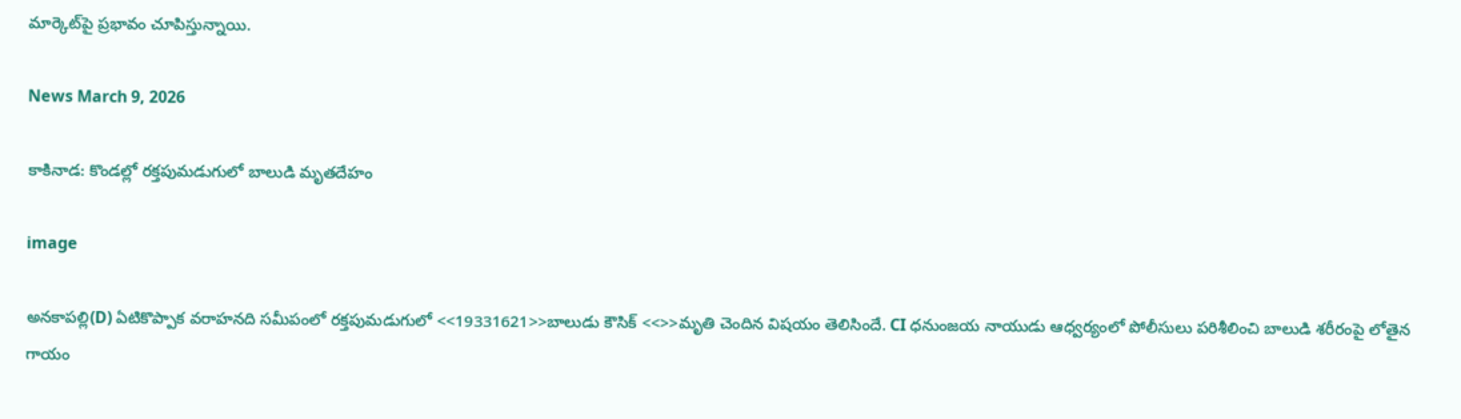మార్కెట్‌పై ప్రభావం చూపిస్తున్నాయి.

News March 9, 2026

కాకినాడ: కొండల్లో రక్తపుమడుగులో బాలుడి మృతదేహం

image

అనకాపల్లి(D) ఏటికొప్పాక వరాహనది సమీపంలో రక్తపుమడుగులో <<19331621>>బాలుడు కౌసిక్ <<>>మృతి చెందిన విషయం తెలిసిందే. CI ధనుంజయ నాయుడు ఆధ్వర్యంలో పోలీసులు పరిశీలించి బాలుడి శరీరంపై లోతైన గాయం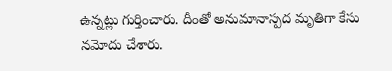ఉన్నట్లు గుర్తించారు. దీంతో అనుమానాస్పద మృతిగా కేసు నమోదు చేశారు.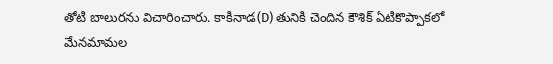తోటి బాలురను విచారించారు. కాకినాడ(D) తునికి చెందిన కౌశిక్ ఏటికొప్పాకలో మేనమామల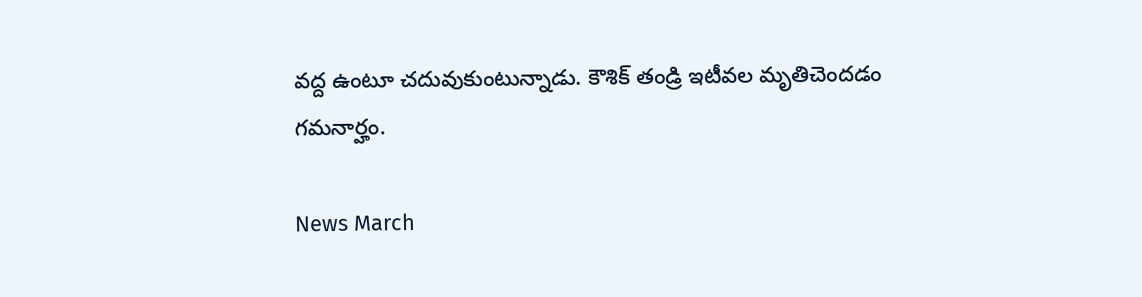వద్ద ఉంటూ చదువుకుంటున్నాడు. కౌశిక్ తండ్రి ఇటీవల మృతిచెందడం గమనార్హం.

News March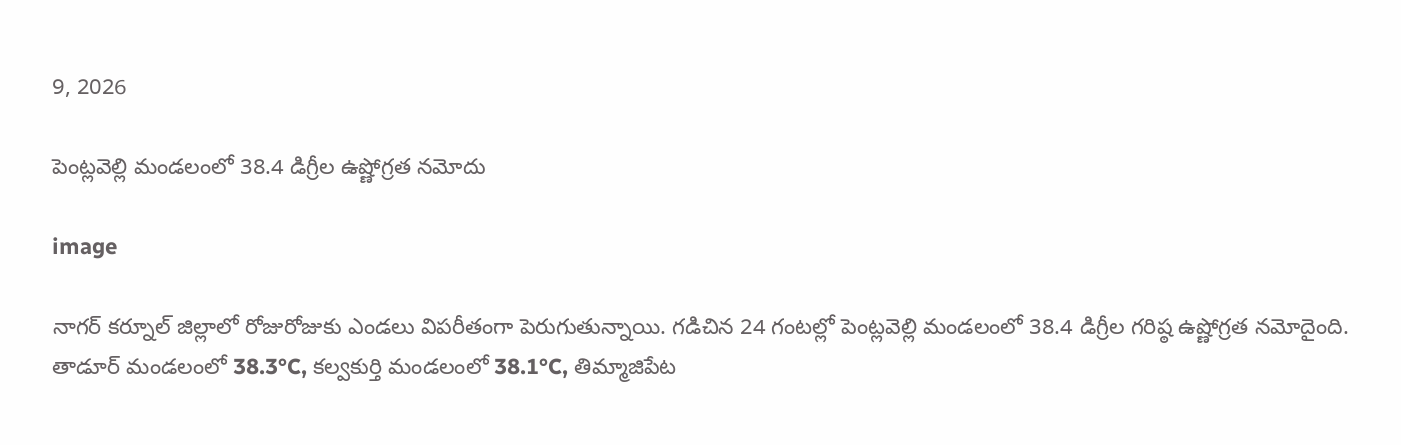9, 2026

పెంట్లవెల్లి మండలంలో 38.4 డిగ్రీల ఉష్ణోగ్రత నమోదు

image

నాగర్ కర్నూల్ జిల్లాలో రోజురోజుకు ఎండలు విపరీతంగా పెరుగుతున్నాయి. గడిచిన 24 గంటల్లో పెంట్లవెల్లి మండలంలో 38.4 డిగ్రీల గరిష్ఠ ఉష్ణోగ్రత నమోదైంది. తాడూర్ మండలంలో 38.3°C, కల్వకుర్తి మండలంలో 38.1°C, తిమ్మాజిపేట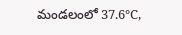మండలంలో 37.6°C,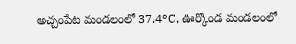అచ్చంపేట మండలంలో 37.4°C, ఊర్కొండ మండలంలో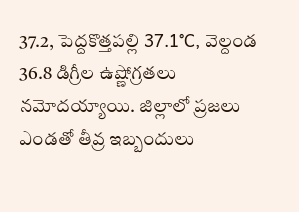37.2, పెద్దకొత్తపల్లి 37.1°C, వెల్దండ 36.8 డిగ్రీల ఉష్ణోగ్రతలు నమోదయ్యాయి. జిల్లాలో ప్రజలు ఎండతో తీవ్ర ఇబ్బందులు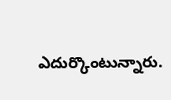ఎదుర్కొంటున్నారు.